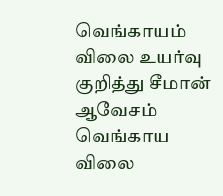வெங்காயம் விலை உயர்வு குறித்து சீமான் ஆவேசம்
வெங்காய விலை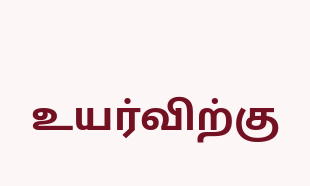உயர்விற்கு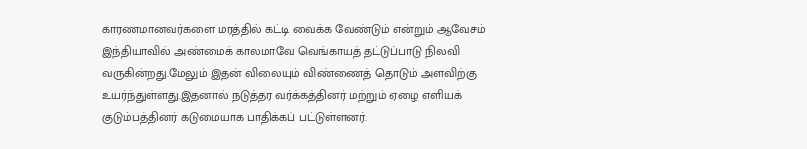காரணமானவர்களை மரத்தில் கட்டி வைக்க வேண்டும் என்றும் ஆவேசம்
இந்தியாவில் அண்மைக் காலமாவே வெங்காயத் தட்டுப்பாடு நிலவி வருகின்றது.மேலும் இதன் விலையும் விண்ணைத் தொடும் அளவிற்கு உயர்ந்துள்ளது.இதனால் நடுத்தர வர்க்கத்தினர் மற்றும் ஏழை எளியக் குடும்பத்தினர் கடுமையாக பாதிக்கப் பட்டுள்ளனர்.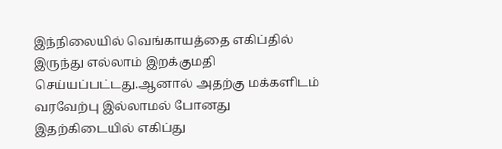இந்நிலையில் வெங்காயத்தை எகிப்தில் இருந்து எல்லாம் இறக்குமதி செய்யப்பட்டது.ஆனால் அதற்கு மக்களிடம் வரவேற்பு இல்லாமல் போனது இதற்கிடையில் எகிப்து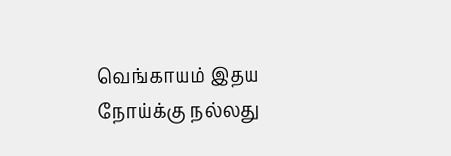வெங்காயம் இதய நோய்க்கு நல்லது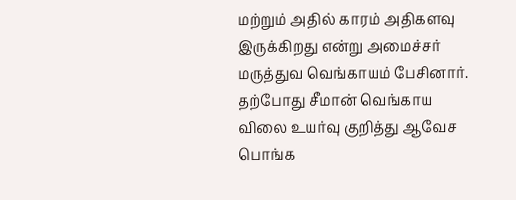மற்றும் அதில் காரம் அதிகளவு இருக்கிறது என்று அமைச்சர் மருத்துவ வெங்காயம் பேசினார்.
தற்போது சீமான் வெங்காய விலை உயர்வு குறித்து ஆவேச பொங்க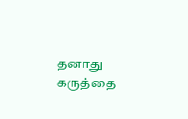தனாது கருத்தை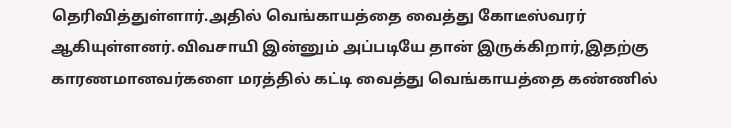தெரிவித்துள்ளார்.அதில் வெங்காயத்தை வைத்து கோடீஸ்வரர் ஆகியுள்ளனர்.விவசாயி இன்னும் அப்படியே தான் இருக்கிறார்,இதற்கு காரணமானவர்களை மரத்தில் கட்டி வைத்து வெங்காயத்தை கண்ணில்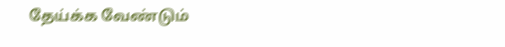தேய்க்க வேண்டும்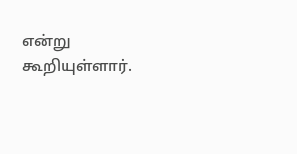என்று கூறியுள்ளார்.